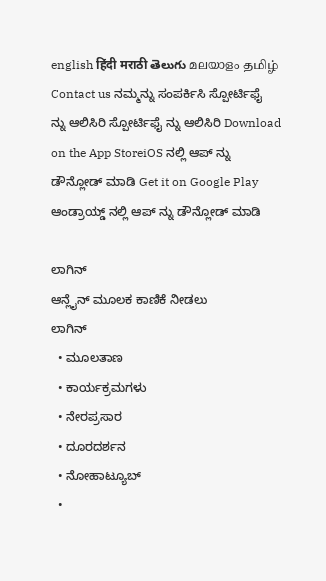english हिंदी मराठी తెలుగు മലയാളം தமிழ் Contact us ನಮ್ಮನ್ನು ಸಂಪರ್ಕಿಸಿ ಸ್ಪೋರ್ಟಿಫೈ ನ್ನು ಆಲಿಸಿರಿ ಸ್ಪೋರ್ಟಿಫೈ ನ್ನು ಆಲಿಸಿರಿ Download on the App StoreiOS ನಲ್ಲಿ ಆಪ್ ನ್ನು ಡೌನ್ಲೋಡ್ ಮಾಡಿ Get it on Google Play ಆಂಡ್ರಾಯ್ಡ್ ನಲ್ಲಿ ಆಪ್ ನ್ನು ಡೌನ್ಲೋಡ್ ಮಾಡಿ

ಲಾಗಿನ್
ಆನ್ಲೈನ್ ಮೂಲಕ ಕಾಣಿಕೆ ನೀಡಲು
ಲಾಗಿನ್
  • ಮೂಲತಾಣ
  • ಕಾರ್ಯಕ್ರಮಗಳು
  • ನೇರಪ್ರಸಾರ
  • ದೂರದರ್ಶನ
  • ನೋಹಾಟ್ಯೂಬ್
  •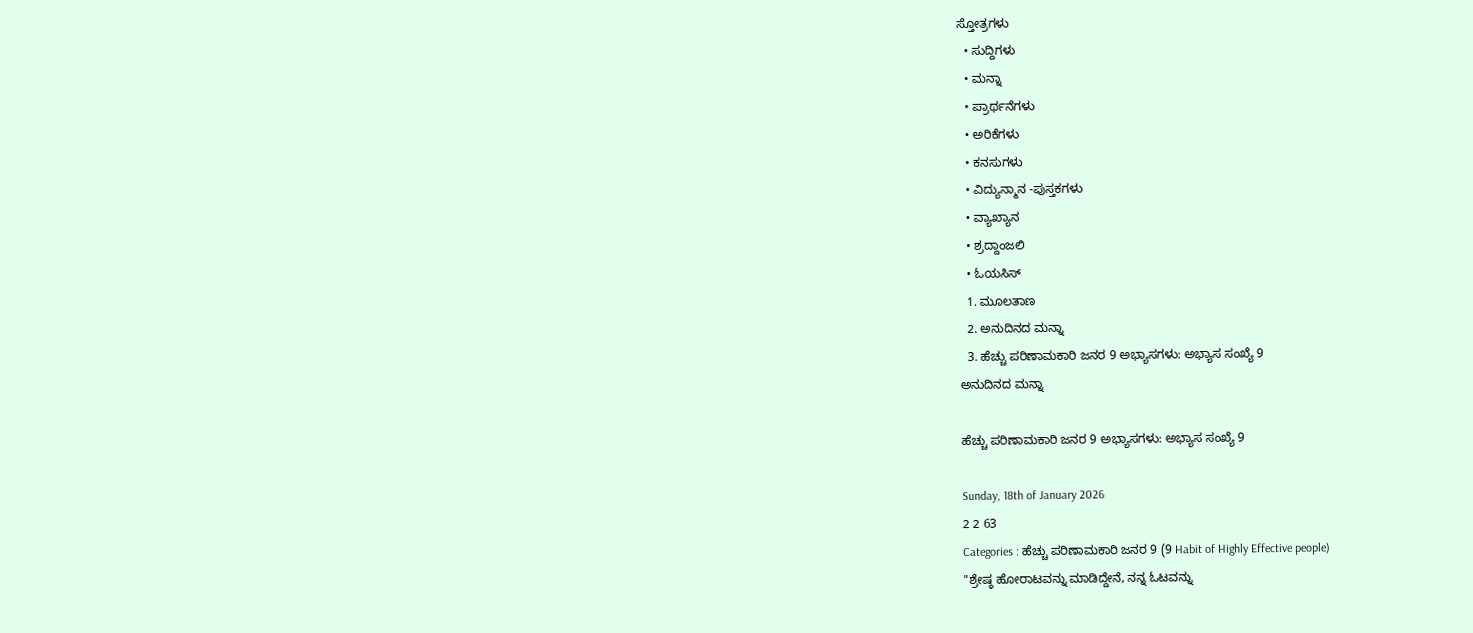ಸ್ತೋತ್ರಗಳು
  • ಸುದ್ದಿಗಳು
  • ಮನ್ನಾ
  • ಪ್ರಾರ್ಥನೆಗಳು
  • ಅರಿಕೆಗಳು
  • ಕನಸುಗಳು
  • ವಿದ್ಯುನ್ಮಾನ -ಪುಸ್ತಕಗಳು
  • ವ್ಯಾಖ್ಯಾನ
  • ಶ್ರದ್ದಾಂಜಲಿ
  • ಓಯಸಿಸ್
  1. ಮೂಲತಾಣ
  2. ಅನುದಿನದ ಮನ್ನಾ
  3. ಹೆಚ್ಚು ಪರಿಣಾಮಕಾರಿ ಜನರ 9 ಅಭ್ಯಾಸಗಳು: ಅಭ್ಯಾಸ ಸಂಖ್ಯೆ 9
ಅನುದಿನದ ಮನ್ನಾ

ಹೆಚ್ಚು ಪರಿಣಾಮಕಾರಿ ಜನರ 9 ಅಭ್ಯಾಸಗಳು: ಅಭ್ಯಾಸ ಸಂಖ್ಯೆ 9

Sunday, 18th of January 2026
2 2 63
Categories : ಹೆಚ್ಚು ಪರಿಣಾಮಕಾರಿ ಜನರ 9 (9 Habit of Highly Effective people)
"ಶ್ರೇಷ್ಠ ಹೋರಾಟವನ್ನು ಮಾಡಿದ್ದೇನೆ, ನನ್ನ ಓಟವನ್ನು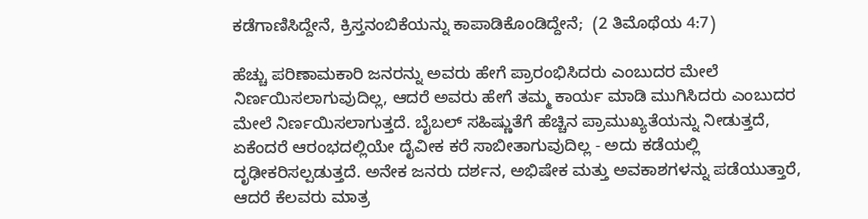ಕಡೆಗಾಣಿಸಿದ್ದೇನೆ, ಕ್ರಿಸ್ತನಂಬಿಕೆಯನ್ನು ಕಾಪಾಡಿಕೊಂಡಿದ್ದೇನೆ;  (2 ತಿಮೊಥೆಯ 4:7)

ಹೆಚ್ಚು ಪರಿಣಾಮಕಾರಿ ಜನರನ್ನು ಅವರು ಹೇಗೆ ಪ್ರಾರಂಭಿಸಿದರು ಎಂಬುದರ ಮೇಲೆ ನಿರ್ಣಯಿಸಲಾಗುವುದಿಲ್ಲ, ಆದರೆ ಅವರು ಹೇಗೆ ತಮ್ಮ ಕಾರ್ಯ ಮಾಡಿ ಮುಗಿಸಿದರು ಎಂಬುದರ ಮೇಲೆ ನಿರ್ಣಯಿಸಲಾಗುತ್ತದೆ. ಬೈಬಲ್ ಸಹಿಷ್ಣುತೆಗೆ ಹೆಚ್ಚಿನ ಪ್ರಾಮುಖ್ಯತೆಯನ್ನು ನೀಡುತ್ತದೆ, ಏಕೆಂದರೆ ಆರಂಭದಲ್ಲಿಯೇ ದೈವೀಕ ಕರೆ ಸಾಬೀತಾಗುವುದಿಲ್ಲ - ಅದು ಕಡೆಯಲ್ಲಿ ದೃಢೀಕರಿಸಲ್ಪಡುತ್ತದೆ. ಅನೇಕ ಜನರು ದರ್ಶನ, ಅಭಿಷೇಕ ಮತ್ತು ಅವಕಾಶಗಳನ್ನು ಪಡೆಯುತ್ತಾರೆ, ಆದರೆ ಕೆಲವರು ಮಾತ್ರ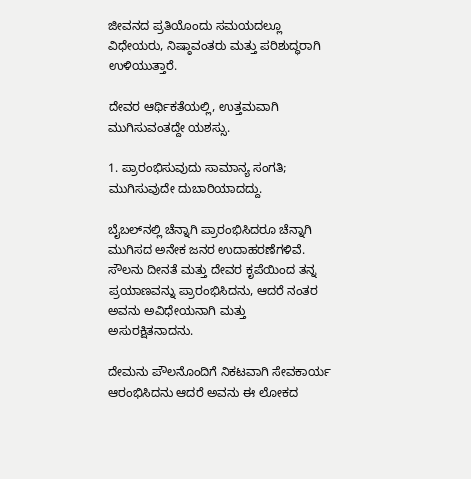ಜೀವನದ ಪ್ರತಿಯೊಂದು ಸಮಯದಲ್ಲೂ ವಿಧೇಯರು, ನಿಷ್ಠಾವಂತರು ಮತ್ತು ಪರಿಶುದ್ಧರಾಗಿ ಉಳಿಯುತ್ತಾರೆ.

ದೇವರ ಆರ್ಥಿಕತೆಯಲ್ಲಿ, ಉತ್ತಮವಾಗಿ ಮುಗಿಸುವಂತದ್ದೇ ಯಶಸ್ಸು.

1. ಪ್ರಾರಂಭಿಸುವುದು ಸಾಮಾನ್ಯ ಸಂಗತಿ; ಮುಗಿಸುವುದೇ ದುಬಾರಿಯಾದದ್ದು.

ಬೈಬಲ್‌ನಲ್ಲಿ ಚೆನ್ನಾಗಿ ಪ್ರಾರಂಭಿಸಿದರೂ ಚೆನ್ನಾಗಿ ಮುಗಿಸದ ಅನೇಕ ಜನರ ಉದಾಹರಣೆಗಳಿವೆ. ಸೌಲನು ದೀನತೆ ಮತ್ತು ದೇವರ ಕೃಪೆಯಿಂದ ತನ್ನ ಪ್ರಯಾಣವನ್ನು ಪ್ರಾರಂಭಿಸಿದನು, ಆದರೆ ನಂತರ ಅವನು ಅವಿಧೇಯನಾಗಿ ಮತ್ತು ಅಸುರಕ್ಷಿತನಾದನು.

ದೇಮನು ಪೌಲನೊಂದಿಗೆ ನಿಕಟವಾಗಿ ಸೇವಕಾರ್ಯ ಆರಂಭಿಸಿದನು ಆದರೆ ಅವನು ಈ ಲೋಕದ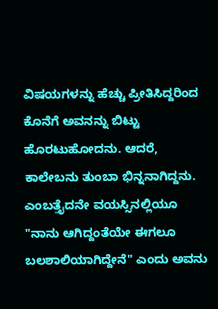ವಿಷಯಗಳನ್ನು ಹೆಚ್ಚು ಪ್ರೀತಿಸಿದ್ದರಿಂದ ಕೊನೆಗೆ ಅವನನ್ನು ಬಿಟ್ಟು ಹೊರಟುಹೋದನು. ಆದರೆ, ಕಾಲೇಬನು ತುಂಬಾ ಭಿನ್ನನಾಗಿದ್ದನು. ಎಂಬತ್ತೈದನೇ ವಯಸ್ಸಿನಲ್ಲಿಯೂ "ನಾನು ಆಗಿದ್ದಂತೆಯೇ ಈಗಲೂ ಬಲಶಾಲಿಯಾಗಿದ್ದೇನೆ" ಎಂದು ಅವನು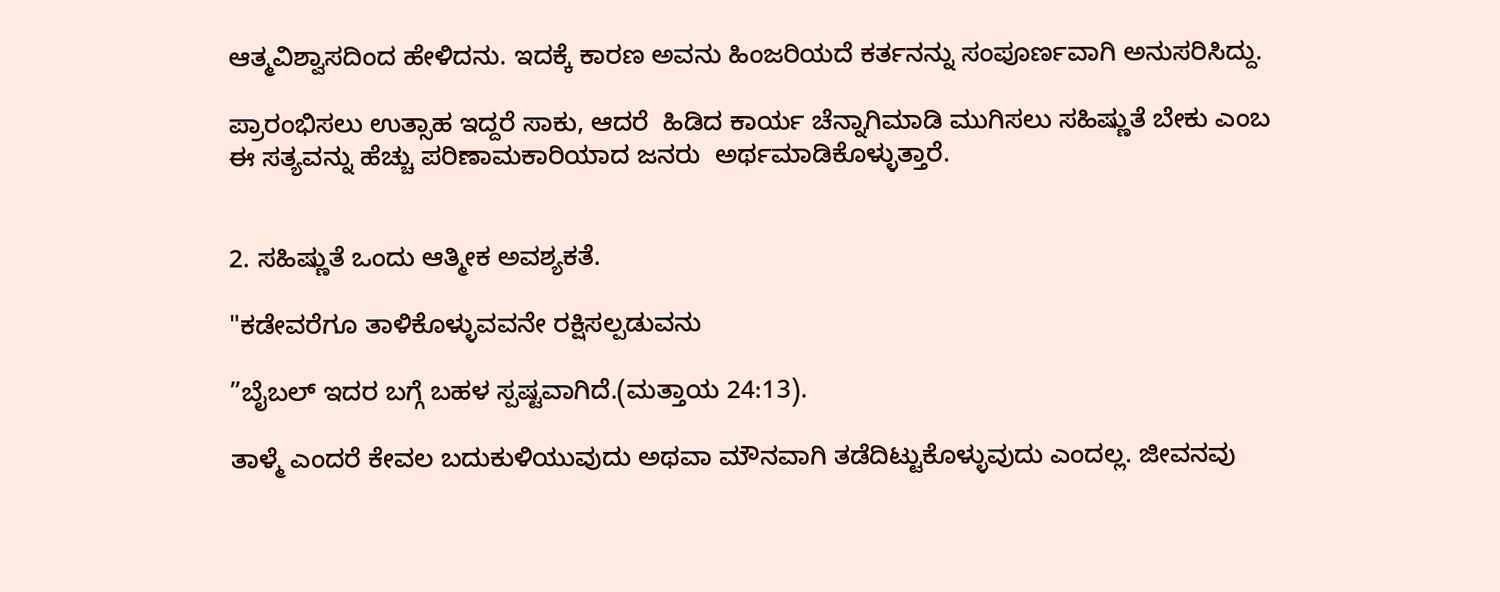ಆತ್ಮವಿಶ್ವಾಸದಿಂದ ಹೇಳಿದನು. ಇದಕ್ಕೆ ಕಾರಣ ಅವನು ಹಿಂಜರಿಯದೆ ಕರ್ತನನ್ನು ಸಂಪೂರ್ಣವಾಗಿ ಅನುಸರಿಸಿದ್ದು.

ಪ್ರಾರಂಭಿಸಲು ಉತ್ಸಾಹ ಇದ್ದರೆ ಸಾಕು, ಆದರೆ  ಹಿಡಿದ ಕಾರ್ಯ ಚೆನ್ನಾಗಿಮಾಡಿ ಮುಗಿಸಲು ಸಹಿಷ್ಣುತೆ ಬೇಕು ಎಂಬ ಈ ಸತ್ಯವನ್ನು ಹೆಚ್ಚು ಪರಿಣಾಮಕಾರಿಯಾದ ಜನರು  ಅರ್ಥಮಾಡಿಕೊಳ್ಳುತ್ತಾರೆ.


2. ಸಹಿಷ್ಣುತೆ ಒಂದು ಆತ್ಮೀಕ ಅವಶ್ಯಕತೆ.

"ಕಡೇವರೆಗೂ ತಾಳಿಕೊಳ್ಳುವವನೇ ರಕ್ಷಿಸಲ್ಪಡುವನು

”ಬೈಬಲ್ ಇದರ ಬಗ್ಗೆ ಬಹಳ ಸ್ಪಷ್ಟವಾಗಿದೆ.(ಮತ್ತಾಯ 24:13).

ತಾಳ್ಮೆ ಎಂದರೆ ಕೇವಲ ಬದುಕುಳಿಯುವುದು ಅಥವಾ ಮೌನವಾಗಿ ತಡೆದಿಟ್ಟುಕೊಳ್ಳುವುದು ಎಂದಲ್ಲ. ಜೀವನವು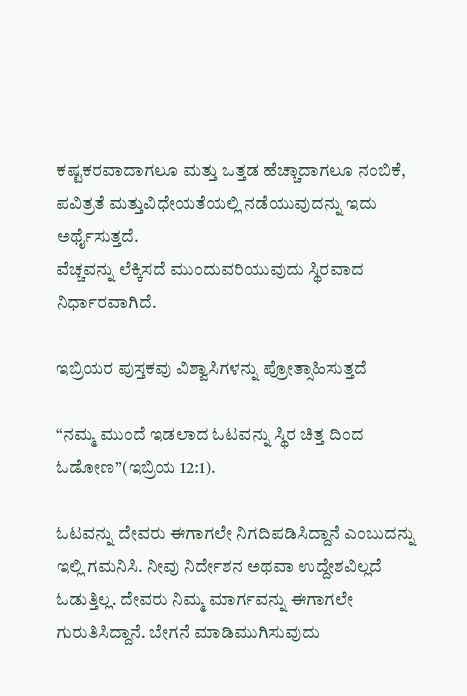ಕಷ್ಟಕರವಾದಾಗಲೂ ಮತ್ತು ಒತ್ತಡ ಹೆಚ್ಚಾದಾಗಲೂ ನಂಬಿಕೆ, ಪವಿತ್ರತೆ ಮತ್ತುವಿಧೇಯತೆಯಲ್ಲಿ ನಡೆಯುವುದನ್ನು ಇದು ಅರ್ಥೈಸುತ್ತದೆ.
ವೆಚ್ಚವನ್ನು ಲೆಕ್ಕಿಸದೆ ಮುಂದುವರಿಯುವುದು ಸ್ಥಿರವಾದ ನಿರ್ಧಾರವಾಗಿದೆ.

ಇಬ್ರಿಯರ ಪುಸ್ತಕವು ವಿಶ್ವಾಸಿಗಳನ್ನು ಪ್ರೋತ್ಸಾಹಿಸುತ್ತದೆ

“ನಮ್ಮ ಮುಂದೆ ಇಡಲಾದ ಓಟವನ್ನು ಸ್ಥಿರ ಚಿತ್ತ ದಿಂದ ಓಡೋಣ”(ಇಬ್ರಿಯ 12:1).

ಓಟವನ್ನು ದೇವರು ಈಗಾಗಲೇ ನಿಗದಿಪಡಿಸಿದ್ದಾನೆ ಎಂಬುದನ್ನು ಇಲ್ಲಿ ಗಮನಿಸಿ. ನೀವು ನಿರ್ದೇಶನ ಅಥವಾ ಉದ್ದೇಶವಿಲ್ಲದೆ ಓಡುತ್ತಿಲ್ಲ. ದೇವರು ನಿಮ್ಮ ಮಾರ್ಗವನ್ನು ಈಗಾಗಲೇ ಗುರುತಿಸಿದ್ದಾನೆ. ಬೇಗನೆ ಮಾಡಿಮುಗಿಸುವುದು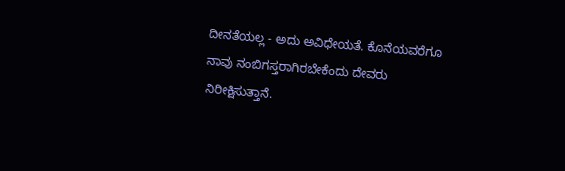ದೀನತೆಯಲ್ಲ - ಅದು ಅವಿಧೇಯತೆ. ಕೊನೆಯವರೆಗೂ ನಾವು ನಂಬಿಗಸ್ತರಾಗಿರಬೇಕೆಂದು ದೇವರು ನಿರೀಕ್ಷಿಸುತ್ತಾನೆ.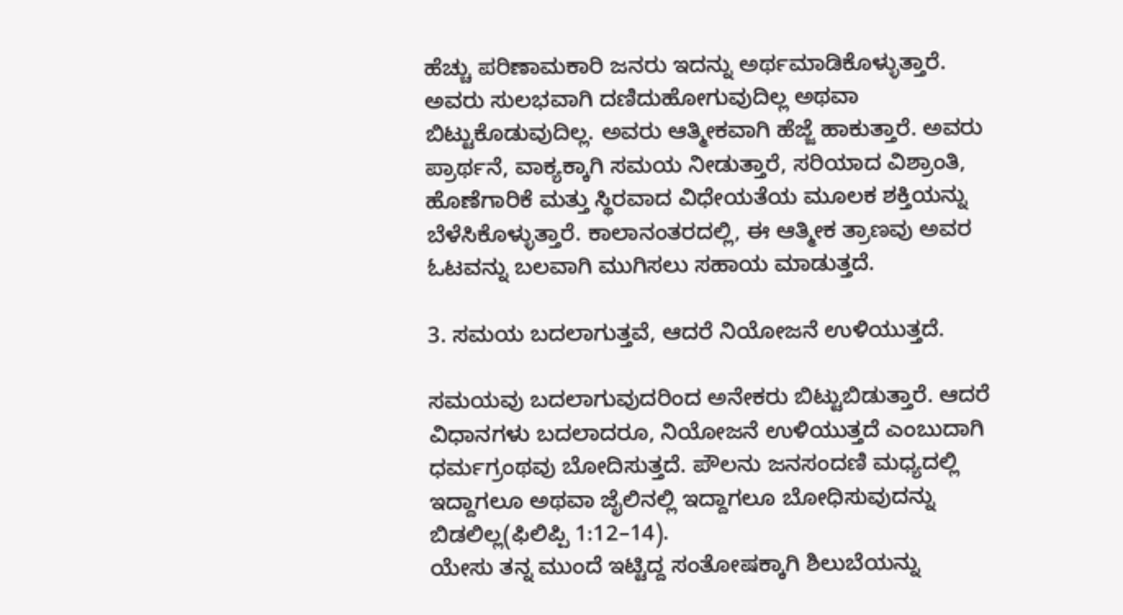ಹೆಚ್ಚು ಪರಿಣಾಮಕಾರಿ ಜನರು ಇದನ್ನು ಅರ್ಥಮಾಡಿಕೊಳ್ಳುತ್ತಾರೆ. ಅವರು ಸುಲಭವಾಗಿ ದಣಿದುಹೋಗುವುದಿಲ್ಲ ಅಥವಾ ಬಿಟ್ಟುಕೊಡುವುದಿಲ್ಲ. ಅವರು ಆತ್ಮೀಕವಾಗಿ ಹೆಜ್ಜೆ ಹಾಕುತ್ತಾರೆ. ಅವರು ಪ್ರಾರ್ಥನೆ, ವಾಕ್ಯಕ್ಕಾಗಿ ಸಮಯ ನೀಡುತ್ತಾರೆ, ಸರಿಯಾದ ವಿಶ್ರಾಂತಿ, ಹೊಣೆಗಾರಿಕೆ ಮತ್ತು ಸ್ಥಿರವಾದ ವಿಧೇಯತೆಯ ಮೂಲಕ ಶಕ್ತಿಯನ್ನು ಬೆಳೆಸಿಕೊಳ್ಳುತ್ತಾರೆ. ಕಾಲಾನಂತರದಲ್ಲಿ, ಈ ಆತ್ಮೀಕ ತ್ರಾಣವು ಅವರ ಓಟವನ್ನು ಬಲವಾಗಿ ಮುಗಿಸಲು ಸಹಾಯ ಮಾಡುತ್ತದೆ.

3. ಸಮಯ ಬದಲಾಗುತ್ತವೆ, ಆದರೆ ನಿಯೋಜನೆ ಉಳಿಯುತ್ತದೆ.

ಸಮಯವು ಬದಲಾಗುವುದರಿಂದ ಅನೇಕರು ಬಿಟ್ಟುಬಿಡುತ್ತಾರೆ. ಆದರೆ ವಿಧಾನಗಳು ಬದಲಾದರೂ, ನಿಯೋಜನೆ ಉಳಿಯುತ್ತದೆ ಎಂಬುದಾಗಿ ಧರ್ಮಗ್ರಂಥವು ಬೋದಿಸುತ್ತದೆ. ಪೌಲನು ಜನಸಂದಣಿ ಮಧ್ಯದಲ್ಲಿ ಇದ್ದಾಗಲೂ ಅಥವಾ ಜೈಲಿನಲ್ಲಿ ಇದ್ದಾಗಲೂ ಬೋಧಿಸುವುದನ್ನು ಬಿಡಲಿಲ್ಲ(ಫಿಲಿಪ್ಪಿ 1:12–14).
ಯೇಸು ತನ್ನ ಮುಂದೆ ಇಟ್ಟಿದ್ದ ಸಂತೋಷಕ್ಕಾಗಿ ಶಿಲುಬೆಯನ್ನು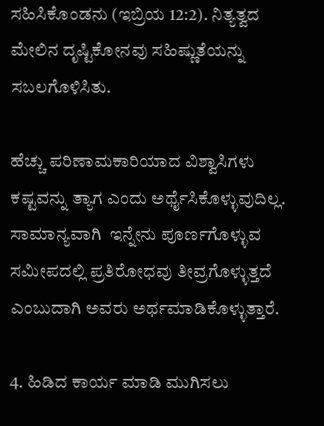ಸಹಿಸಿಕೊಂಡನು (ಇಬ್ರಿಯ 12:2). ನಿತ್ಯತ್ವದ ಮೇಲಿನ ದೃಷ್ಟಿಕೋನವು ಸಹಿಷ್ಣುತೆಯನ್ನು ಸಬಲಗೊಳಿಸಿತು.

ಹೆಚ್ಚು ಪರಿಣಾಮಕಾರಿಯಾದ ವಿಶ್ವಾಸಿಗಳು ಕಷ್ಟವನ್ನು ತ್ಯಾಗ ಎಂದು ಅರ್ಥೈಸಿಕೊಳ್ಳುವುದಿಲ್ಲ.  ಸಾಮಾನ್ಯವಾಗಿ  ಇನ್ನೇನು ಪೂರ್ಣಗೊಳ್ಳುವ ಸಮೀಪದಲ್ಲಿ ಪ್ರತಿರೋಧವು ತೀವ್ರಗೊಳ್ಳುತ್ತದೆ ಎಂಬುದಾಗಿ ಅವರು ಅರ್ಥಮಾಡಿಕೊಳ್ಳುತ್ತಾರೆ.

4. ಹಿಡಿದ ಕಾರ್ಯ ಮಾಡಿ ಮುಗಿಸಲು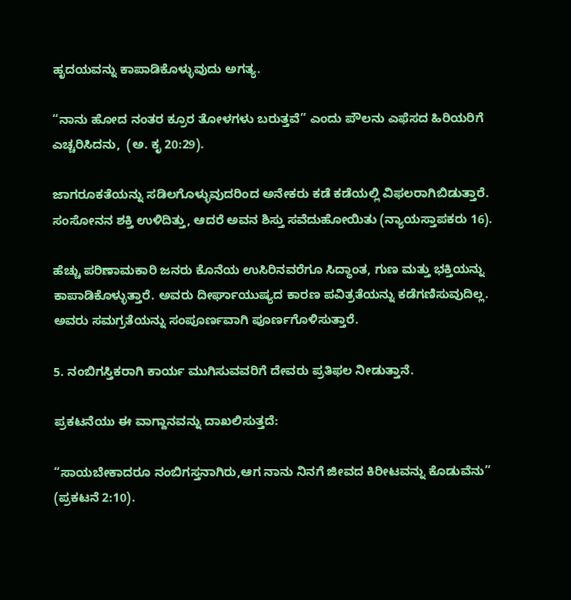ಹೃದಯವನ್ನು ಕಾಪಾಡಿಕೊಳ್ಳುವುದು ಅಗತ್ಯ.

“ನಾನು ಹೋದ ನಂತರ ಕ್ರೂರ ತೋಳಗಳು ಬರುತ್ತವೆ” ಎಂದು ಪೌಲನು ಎಫೆಸದ ಹಿರಿಯರಿಗೆ ಎಚ್ಚರಿಸಿದನು,  (ಅ. ಕೃ 20:29).

ಜಾಗರೂಕತೆಯನ್ನು ಸಡಿಲಗೊಳ್ಳುವುದರಿಂದ ಅನೇಕರು ಕಡೆ ಕಡೆಯಲ್ಲಿ ವಿಫಲರಾಗಿಬಿಡುತ್ತಾರೆ. ಸಂಸೋನನ ಶಕ್ತಿ ಉಳಿದಿತ್ತು, ಆದರೆ ಅವನ ಶಿಸ್ತು ಸವೆದುಹೋಯಿತು (ನ್ಯಾಯಸ್ತಾಪಕರು 16).

ಹೆಚ್ಚು ಪರಿಣಾಮಕಾರಿ ಜನರು ಕೊನೆಯ ಉಸಿರಿನವರೆಗೂ ಸಿದ್ಧಾಂತ, ಗುಣ ಮತ್ತು ಭಕ್ತಿಯನ್ನು ಕಾಪಾಡಿಕೊಳ್ಳುತ್ತಾರೆ. ಅವರು ದೀರ್ಘಾಯುಷ್ಯದ ಕಾರಣ ಪವಿತ್ರತೆಯನ್ನು ಕಡೆಗಣಿಸುವುದಿಲ್ಲ. ಅವರು ಸಮಗ್ರತೆಯನ್ನು ಸಂಪೂರ್ಣವಾಗಿ ಪೂರ್ಣಗೊಳಿಸುತ್ತಾರೆ.

5. ನಂಬಿಗಸ್ತಿಕರಾಗಿ ಕಾರ್ಯ ಮುಗಿಸುವವರಿಗೆ ದೇವರು ಪ್ರತಿಫಲ ನೀಡುತ್ತಾನೆ.

ಪ್ರಕಟನೆಯು ಈ ವಾಗ್ದಾನವನ್ನು ದಾಖಲಿಸುತ್ತದೆ:

“ಸಾಯಬೇಕಾದರೂ ನಂಬಿಗಸ್ತನಾಗಿರು,ಆಗ ನಾನು ನಿನಗೆ ಜೀವದ ಕಿರೀಟವನ್ನು ಕೊಡುವೆನು” (ಪ್ರಕಟನೆ 2:10).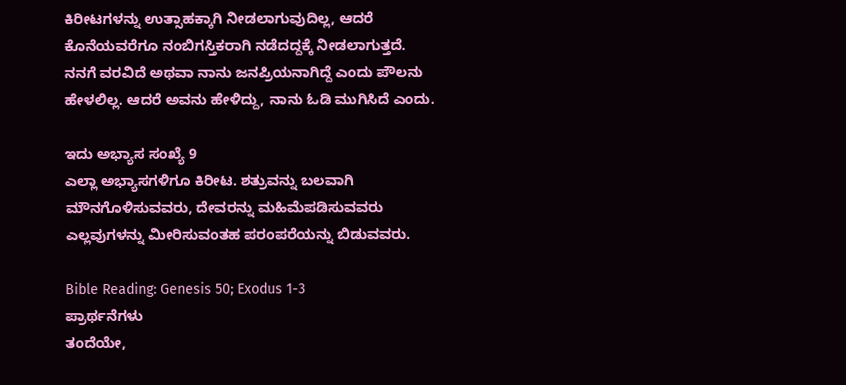ಕಿರೀಟಗಳನ್ನು ಉತ್ಸಾಹಕ್ಕಾಗಿ ನೀಡಲಾಗುವುದಿಲ್ಲ, ಆದರೆ ಕೊನೆಯವರೆಗೂ ನಂಬಿಗಸ್ತಿಕರಾಗಿ ನಡೆದದ್ದಕ್ಕೆ ನೀಡಲಾಗುತ್ತದೆ. ನನಗೆ ವರವಿದೆ ಅಥವಾ ನಾನು ಜನಪ್ರಿಯನಾಗಿದ್ದೆ ಎಂದು ಪೌಲನು ಹೇಳಲಿಲ್ಲ. ಆದರೆ ಅವನು ಹೇಳಿದ್ದು, ನಾನು ಓಡಿ ಮುಗಿಸಿದೆ ಎಂದು.

ಇದು ಅಭ್ಯಾಸ ಸಂಖ್ಯೆ 9
ಎಲ್ಲಾ ಅಭ್ಯಾಸಗಳಿಗೂ ಕಿರೀಟ. ಶತ್ರುವನ್ನು ಬಲವಾಗಿ ಮೌನಗೊಳಿಸುವವರು, ದೇವರನ್ನು ಮಹಿಮೆಪಡಿಸುವವರು  ಎಲ್ಲವುಗಳನ್ನು ಮೀರಿಸುವಂತಹ ಪರಂಪರೆಯನ್ನು ಬಿಡುವವರು.

Bible Reading: Genesis 50; Exodus 1-3
ಪ್ರಾರ್ಥನೆಗಳು
ತಂದೆಯೇ,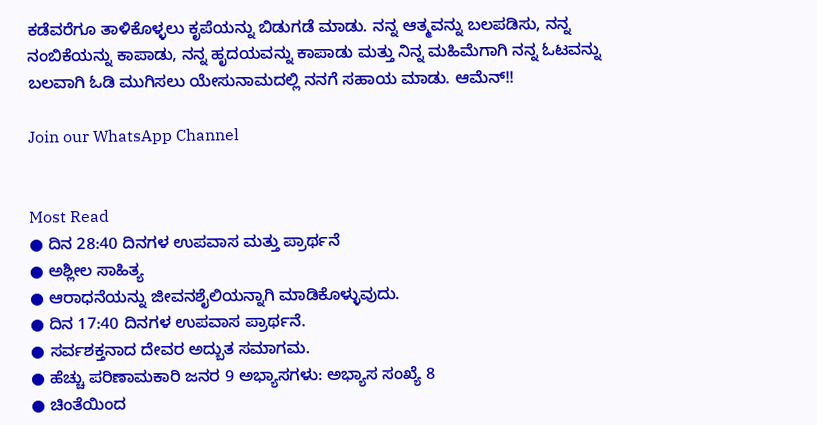ಕಡೆವರೆಗೂ ತಾಳಿಕೊಳ್ಳಲು ಕೃಪೆಯನ್ನು ಬಿಡುಗಡೆ ಮಾಡು. ನನ್ನ ಆತ್ಮವನ್ನು ಬಲಪಡಿಸು, ನನ್ನ ನಂಬಿಕೆಯನ್ನು ಕಾಪಾಡು, ನನ್ನ ಹೃದಯವನ್ನು ಕಾಪಾಡು ಮತ್ತು ನಿನ್ನ ಮಹಿಮೆಗಾಗಿ ನನ್ನ ಓಟವನ್ನು ಬಲವಾಗಿ ಓಡಿ ಮುಗಿಸಲು ಯೇಸುನಾಮದಲ್ಲಿ ನನಗೆ ಸಹಾಯ ಮಾಡು. ಆಮೆನ್!!

Join our WhatsApp Channel


Most Read
● ದಿನ 28:40 ದಿನಗಳ ಉಪವಾಸ ಮತ್ತು ಪ್ರಾರ್ಥನೆ
● ಅಶ್ಲೀಲ ಸಾಹಿತ್ಯ
● ಆರಾಧನೆಯನ್ನು ಜೀವನಶೈಲಿಯನ್ನಾಗಿ ಮಾಡಿಕೊಳ್ಳುವುದು.
● ದಿನ 17:40 ದಿನಗಳ ಉಪವಾಸ ಪ್ರಾರ್ಥನೆ.
● ಸರ್ವಶಕ್ತನಾದ ದೇವರ ಅದ್ಬುತ ಸಮಾಗಮ.
● ಹೆಚ್ಚು ಪರಿಣಾಮಕಾರಿ ಜನರ 9 ಅಭ್ಯಾಸಗಳು: ಅಭ್ಯಾಸ ಸಂಖ್ಯೆ 8
● ಚಿಂತೆಯಿಂದ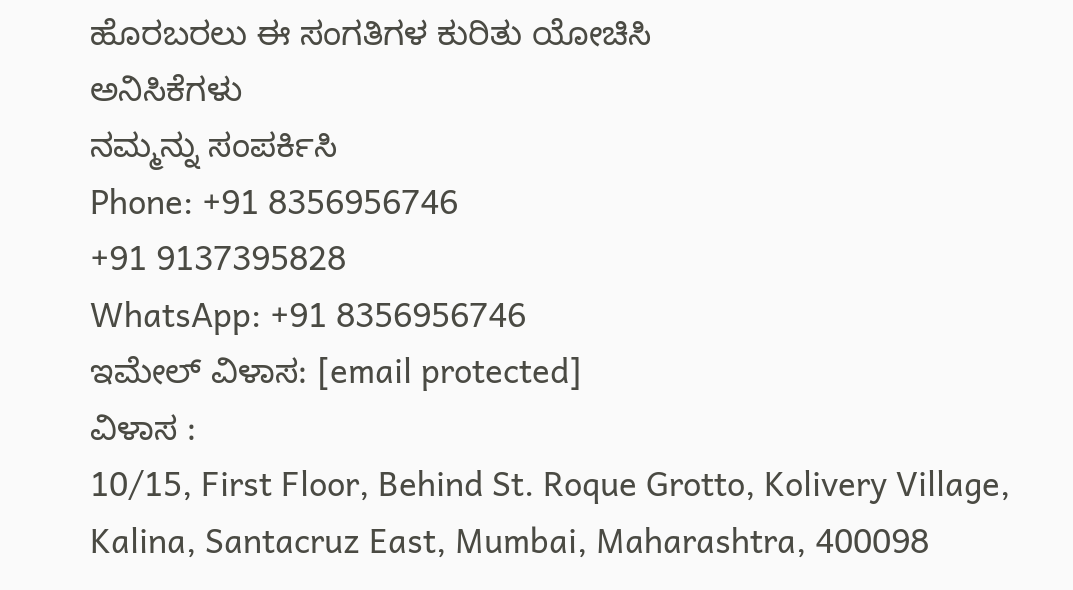ಹೊರಬರಲು ಈ ಸಂಗತಿಗಳ ಕುರಿತು ಯೋಚಿಸಿ
ಅನಿಸಿಕೆಗಳು
ನಮ್ಮನ್ನು ಸಂಪರ್ಕಿಸಿ
Phone: +91 8356956746
+91 9137395828
WhatsApp: +91 8356956746
ಇಮೇಲ್ ವಿಳಾಸ: [email protected]
ವಿಳಾಸ :
10/15, First Floor, Behind St. Roque Grotto, Kolivery Village, Kalina, Santacruz East, Mumbai, Maharashtra, 400098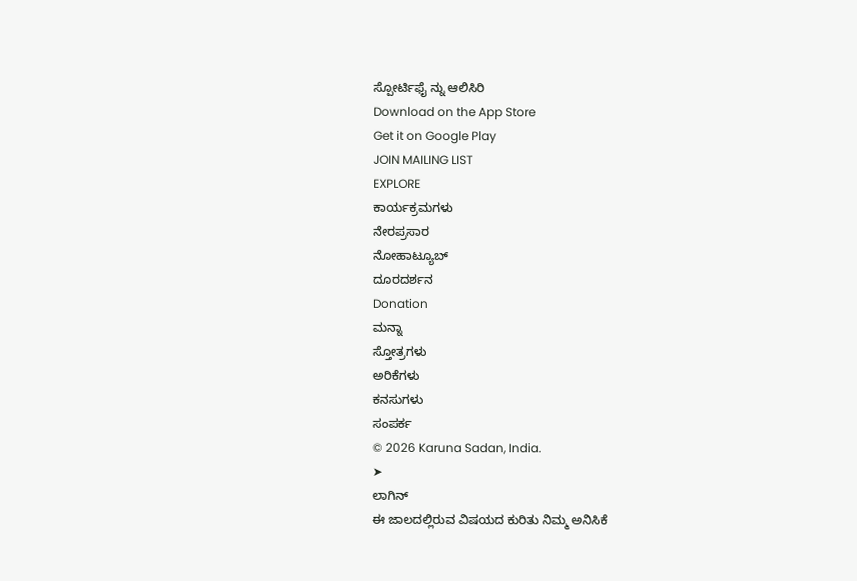ಸ್ಪೋರ್ಟಿಫೈ ನ್ನು ಆಲಿಸಿರಿ
Download on the App Store
Get it on Google Play
JOIN MAILING LIST
EXPLORE
ಕಾರ್ಯಕ್ರಮಗಳು
ನೇರಪ್ರಸಾರ
ನೋಹಾಟ್ಯೂಬ್
ದೂರದರ್ಶನ
Donation
ಮನ್ನಾ
ಸ್ತೋತ್ರಗಳು
ಅರಿಕೆಗಳು
ಕನಸುಗಳು
ಸಂಪರ್ಕ
© 2026 Karuna Sadan, India.
➤
ಲಾಗಿನ್
ಈ ಜಾಲದಲ್ಲಿರುವ ವಿಷಯದ ಕುರಿತು ನಿಮ್ಮ ಅನಿಸಿಕೆ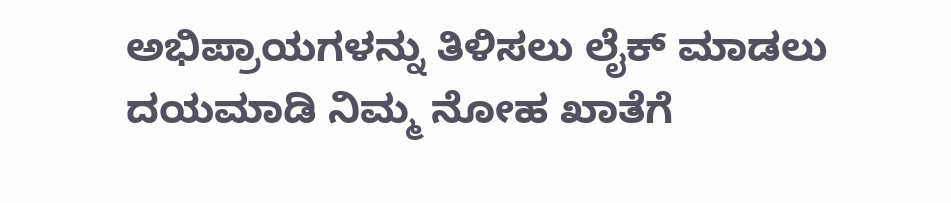ಅಭಿಪ್ರಾಯಗಳನ್ನು ತಿಳಿಸಲು ಲೈಕ್ ಮಾಡಲು ದಯಮಾಡಿ ನಿಮ್ಮ ನೋಹ ಖಾತೆಗೆ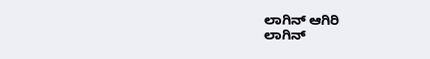ಲಾಗಿನ್ ಆಗಿರಿ
ಲಾಗಿನ್